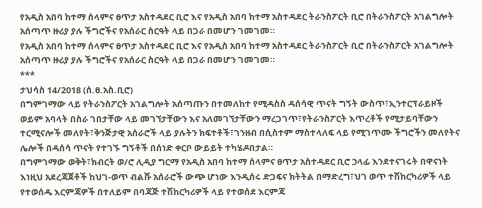የአዲስ አበባ ከተማ ሰላምና ፀጥታ አስተዳደር ቢሮ እና የአዲስ አበባ ከተማ አስተዳደር ትራንስፖርት ቢሮ በትራንስፖርት አገልግሎት አሰጣጥ ዙሪያ ያሉ ችግሮችና የአሰራር ስርዓት ላይ በጋራ በመሆን ገመገመ።
የአዲስ አበባ ከተማ ሰላምና ፀጥታ አስተዳደር ቢሮ እና የአዲስ አበባ ከተማ አስተዳደር ትራንስፖርት ቢሮ በትራንስፖርት አገልግሎት አሰጣጥ ዙሪያ ያሉ ችግሮችና የአሰራር ስርዓት ላይ በጋራ በመሆን ገመገመ።
***
ታህሳስ 14/2018 (ሰ.ፀ.አስ.ቢሮ)
በግምገማው ላይ የትራንስፖርት አገልግሎት አሰጣጡን በተመለከተ የሚዳስስ ዳሰሳዊ ጥናት ግኝት ውስጥ፣ኢንተርፕራይዞች ወይም አባላት በስራ ገበታቸው ላይ መገኘታቸውን እና አለመገኘታቸውን ማረጋገጥ፣የትራንስፖርት እጥረቶች የሚታይባቸውን ተርሚናሎች መለየት፣ቅንጅታዊ አሰራሮች ላይ ያሉትን ክፍተቶች፣ገንዘብ በሲስተም ማስተላለፍ ላይ የሚገጥሙ ችግሮችን መለየትና ሌሎች በዳሰሳ ጥናት የተገኙ ግኝቶች በሰነድ ቀርቦ ውይይት ተካሄዶበታል።
በግምገማው ወቅት፣ክብርት ወ/ሮ ሊዲያ ግርማ የአዲስ አበባ ከተማ ሰላምና ፀጥታ አስተዳደር ቢሮ ኃላፊ እንደተናገሩት በዋናነት እነዚህ አደረጃጀቶች ከህገ-ወጥ ብልሹ አሰራሮች ውጭ ሆነው እንዲሰሩ ድጋፍና ክትትል በማድረግ፣ህገ ወጥ ተሽከርካሪዎች ላይ የተወሰዱ እርምጃዎች በተለይም በባጃጅ ተሽከርካሪዎች ላይ የተወሰደ እርምጃ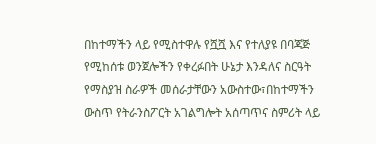በከተማችን ላይ የሚስተዋሉ የሿሿ እና የተለያዩ በባጃጅ የሚከሰቱ ወንጀሎችን የቀረፉበት ሁኔታ እንዳለና ስርዓት የማስያዝ ስራዎች መሰራታቸውን አውስተው፣በከተማችን ውስጥ የትራንስፖርት አገልግሎት አሰጣጥና ስምሪት ላይ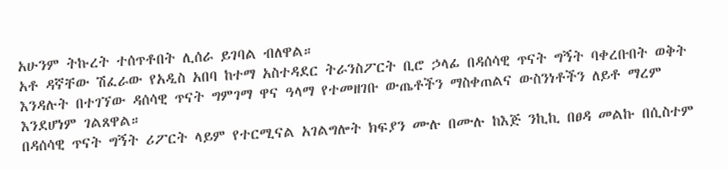አሁንም ትኩረት ተሰጥቶበት ሊሰራ ይገባል ብለዋል።
አቶ ዳኛቸው ሽፈራው የአዲስ አበባ ከተማ አስተዳደር ትራንስፖርት ቢሮ ኃላፊ በዳሰሳዊ ጥናት ግኝት ባቀረቡበት ወቅት እንዳሉት በተገኘው ዳሰሳዊ ጥናት ግምገማ ዋና ዓላማ የተመዘገቡ ውጤቶችን ማስቀጠልና ውስንነቶችን ለይቶ ማረም እንደሆነም ገልጸዋል።
በዳሰሳዊ ጥናት ግኝት ሪፖርት ላይም የተርሚናል አገልግሎት ክፍያን ሙሉ በሙሉ ከእጅ ንኪኪ በፀዳ መልኩ በሲስተም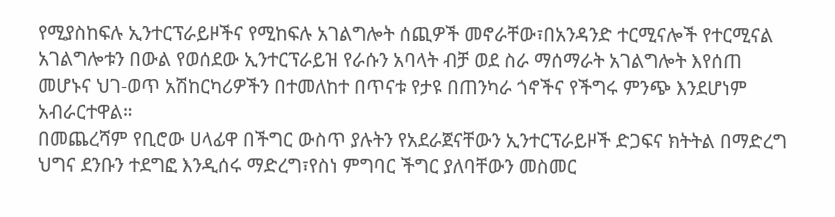የሚያስከፍሉ ኢንተርፕራይዞችና የሚከፍሉ አገልግሎት ሰጪዎች መኖራቸው፣በአንዳንድ ተርሚናሎች የተርሚናል አገልግሎቱን በውል የወሰደው ኢንተርፕራይዝ የራሱን አባላት ብቻ ወደ ስራ ማሰማራት አገልግሎት እየሰጠ መሆኑና ህገ-ወጥ አሽከርካሪዎችን በተመለከተ በጥናቱ የታዩ በጠንካራ ጎኖችና የችግሩ ምንጭ እንደሆነም አብራርተዋል።
በመጨረሻም የቢሮው ሀላፊዋ በችግር ውስጥ ያሉትን የአደራጀናቸውን ኢንተርፕራይዞች ድጋፍና ክትትል በማድረግ ህግና ደንቡን ተደግፎ እንዲሰሩ ማድረግ፣የስነ ምግባር ችግር ያለባቸውን መስመር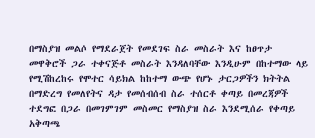በማስያዝ መልሶ የማደራጀት የመደገፍ ስራ መስራት እና ከፀጥታ መዋቅሮች ጋራ ተቀናጅቶ መስራት እንዳለባቸው እንዲሁም በከተማው ላይ የሚሽከረከሩ የሞተር ሳይክል ከከተማ ውጭ የሆኑ ታርጋዎችን ክትትል በማድረግ የመለየትና ዳታ የመሰብሰብ ስራ ተሰርቶ ቀጣይ በመረጃዎች ተደግፎ በጋራ በመገምገም መስመር የማስያዝ ስራ እንደሚሰራ የቀጣይ አቅጣጫ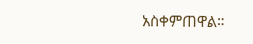አስቀምጠዋል።